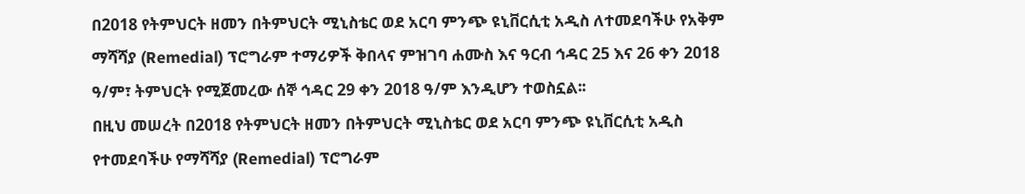በ2018 የትምህርት ዘመን በትምህርት ሚኒስቴር ወደ አርባ ምንጭ ዩኒቨርሲቲ አዲስ ለተመደባችሁ የአቅም ማሻሻያ (Remedial) ፕሮግራም ተማሪዎች ቅበላና ምዝገባ ሐሙስ እና ዓርብ ኅዳር 25 እና 26 ቀን 2018 ዓ/ም፣ ትምህርት የሚጀመረው ሰኞ ኅዳር 29 ቀን 2018 ዓ/ም እንዲሆን ተወስኗል፡፡
በዚህ መሠረት በ2018 የትምህርት ዘመን በትምህርት ሚኒስቴር ወደ አርባ ምንጭ ዩኒቨርሲቲ አዲስ የተመደባችሁ የማሻሻያ (Remedial) ፕሮግራም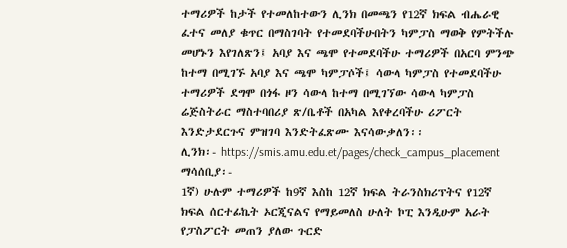ተማሪዎች ከታች የተመለከተውን ሊንክ በመጫን የ12ኛ ክፍል ብሔራዊ ፈተና መለያ ቁጥር በማስገባት የተመደባችሁበትን ካምፓስ ማወቅ የምትችሉ መሆኑን እየገለጽን፤ አባያ እና ጫሞ የተመደባችሁ ተማሪዎች በአርባ ምንጭ ከተማ በሚገኙ አባያ እና ጫሞ ካምፓሶች፤ ሳውላ ካምፓስ የተመደባችሁ ተማሪዎች ደግሞ በጎፋ ዞን ሳውላ ከተማ በሚገኘው ሳውላ ካምፓስ ሬጅስትራር ማስተባበሪያ ጽ/ቤቶች በአካል እየቀረባችሁ ሪፖርት እንድታደርጉና ምዝገባ እንድትፈጽሙ እናሳውቃለን፡፡
ሊንክ፡- https://smis.amu.edu.et/pages/check_campus_placement
ማሳሰቢያ፡-
1ኛ) ሁሉም ተማሪዎች ከ9ኛ እስከ 12ኛ ክፍል ትራንስክሪፕትና የ12ኛ ክፍል ሰርተፊኬት ኦርጂናልና የማይመለስ ሁለት ኮፒ እንዲሁም አራት የፓስፖርት መጠን ያለው ጉርድ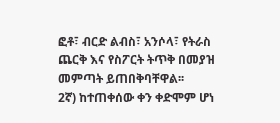ፎቶ፣ ብርድ ልብስ፣ አንሶላ፣ የትራስ ጨርቅ እና የስፖርት ትጥቅ በመያዝ መምጣት ይጠበቅባቸዋል፡፡
2ኛ) ከተጠቀሰው ቀን ቀድሞም ሆነ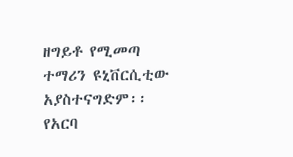ዘግይቶ የሚመጣ ተማሪን ዩኒቨርሲቲው አያስተናግድም፡፡
የአርባ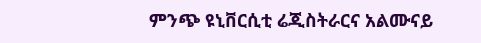ምንጭ ዩኒቨርሲቲ ሬጂስትራርና አልሙናይ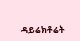ዳይሬክቶሬት